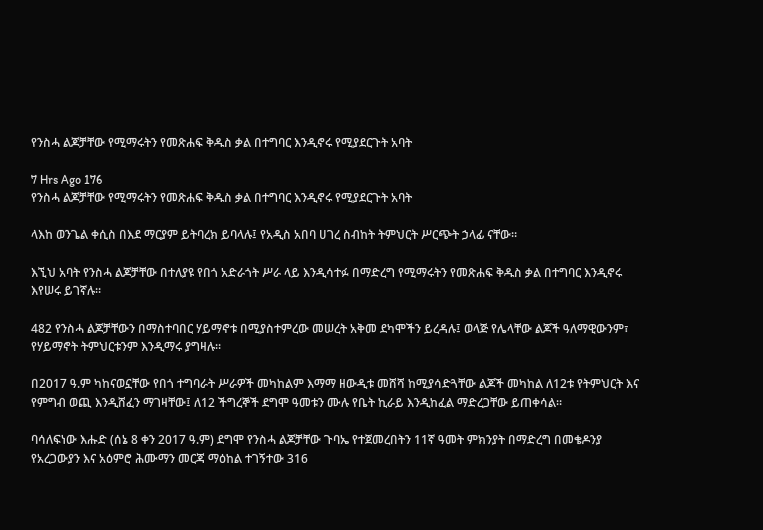የንስሓ ልጆቻቸው የሚማሩትን የመጽሐፍ ቅዱስ ቃል በተግባር እንዲኖሩ የሚያደርጉት አባት

7 Hrs Ago 176
የንስሓ ልጆቻቸው የሚማሩትን የመጽሐፍ ቅዱስ ቃል በተግባር እንዲኖሩ የሚያደርጉት አባት

ላእከ ወንጌል ቀሲስ በእደ ማርያም ይትባረክ ይባላሉ፤ የአዲስ አበባ ሀገረ ስብከት ትምህርት ሥርጭት ኃላፊ ናቸው።

እኚህ አባት የንስሓ ልጆቻቸው በተለያዩ የበጎ አድራጎት ሥራ ላይ እንዲሳተፉ በማድረግ የሚማሩትን የመጽሐፍ ቅዱስ ቃል በተግባር እንዲኖሩ እየሠሩ ይገኛሉ።

482 የንስሓ ልጆቻቸውን በማስተባበር ሃይማኖቱ በሚያስተምረው መሠረት አቅመ ደካሞችን ይረዳሉ፤ ወላጅ የሌላቸው ልጆች ዓለማዊውንም፣ የሃይማኖት ትምህርቱንም እንዲማሩ ያግዛሉ።

በ2017 ዓ.ም ካከናወኗቸው የበጎ ተግባራት ሥራዎች መካከልም እማማ ዘውዲቱ መሸሻ ከሚያሳድጓቸው ልጆች መካከል ለ12ቱ የትምህርት እና የምግብ ወጪ እንዲሸፈን ማገዛቸው፤ ለ12 ችግረኞች ደግሞ ዓመቱን ሙሉ የቤት ኪራይ እንዲከፈል ማድረጋቸው ይጠቀሳል።

ባሳለፍነው እሑድ (ሰኔ 8 ቀን 2017 ዓ.ም) ደግሞ የንስሓ ልጆቻቸው ጉባኤ የተጀመረበትን 11ኛ ዓመት ምክንያት በማድረግ በመቄዶንያ የአረጋውያን እና አዕምሮ ሕሙማን መርጃ ማዕከል ተገኝተው 316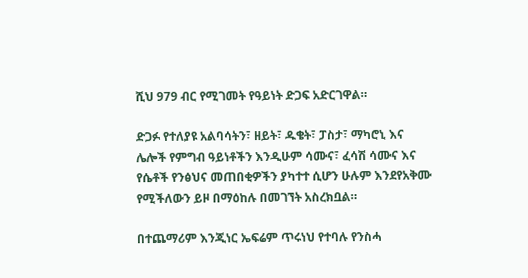ሺህ 979 ብር የሚገመት የዓይነት ድጋፍ አድርገዋል።

ድጋፉ የተለያዩ አልባሳትን፣ ዘይት፣ ዱቄት፣ ፓስታ፣ ማካሮኒ እና ሌሎች የምግብ ዓይነቶችን እንዲሁም ሳሙና፣ ፈሳሽ ሳሙና እና የሴቶች የንፅህና መጠበቂዎችን ያካተተ ሲሆን ሁሉም እንደየአቅሙ የሚችለውን ይዞ በማዕከሉ በመገኘት አስረክቧል።

በተጨማሪም እንጂነር ኤፍሬም ጥሩነህ የተባሉ የንስሓ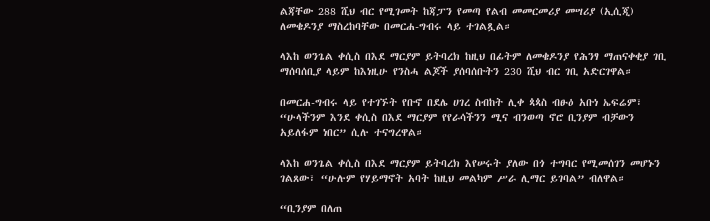ልጃቸው 288 ሺህ ብር የሚገመት ከጃፓን የመጣ የልብ መመርመሪያ መሣሪያ (ኢሲጂ) ለመቄዶንያ ማስረከባቸው በመርሐ-ግብሩ ላይ ተገልጿል።

ላእከ ወንጌል ቀሲስ በእደ ማርያም ይትባረክ ከዚህ በፊትም ለመቄዶንያ የሕንፃ ማጠናቀቂያ ገቢ ማሰባሰቢያ ላይም ከእነዚሁ የንስሓ ልጆች ያሰባሰቡትን 230 ሺህ ብር ገቢ አድርገዋል።

በመርሐ-ግብሩ ላይ የተገኙት የቡኖ በደሌ ሀገረ ስብከት ሊቀ ጳጳስ ብፁዕ አቡነ ኤፍሬም፣ “ሁላችንም እንደ ቀሲስ በእደ ማርያም የየራሳችንን ሚና ብንወጣ ኖሮ ቢንያም ብቻውን አይለፋም ነበር” ሲሉ ተናግረዋል።

ላእከ ወንጌል ቀሲስ በእደ ማርያም ይትባረክ እየሠሩት ያለው በጎ ተግባር የሚመሰገን መሆኑን ገልጸው፣ “ሁሉም የሃይማኖት አባት ከዚህ መልካም ሥራ ሊማር ይገባል” ብለዋል።

“ቢንያም በለጠ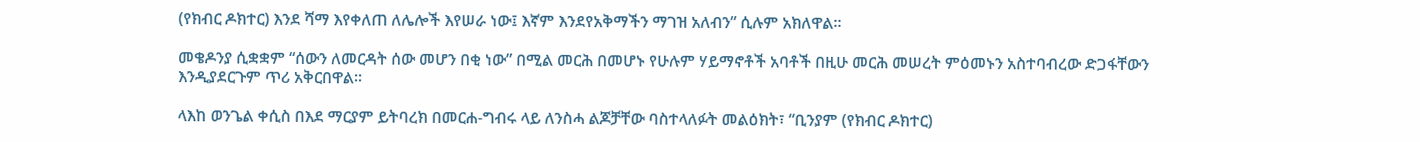(የክብር ዶክተር) እንደ ሻማ እየቀለጠ ለሌሎች እየሠራ ነው፤ እኛም እንደየአቅማችን ማገዝ አለብን” ሲሉም አክለዋል።

መቄዶንያ ሲቋቋም “ሰውን ለመርዳት ሰው መሆን በቂ ነው” በሚል መርሕ በመሆኑ የሁሉም ሃይማኖቶች አባቶች በዚሁ መርሕ መሠረት ምዕመኑን አስተባብረው ድጋፋቸውን እንዲያደርጉም ጥሪ አቅርበዋል።

ላእከ ወንጌል ቀሲስ በእደ ማርያም ይትባረክ በመርሐ-ግብሩ ላይ ለንስሓ ልጆቻቸው ባስተላለፉት መልዕክት፣ “ቢንያም (የክብር ዶክተር)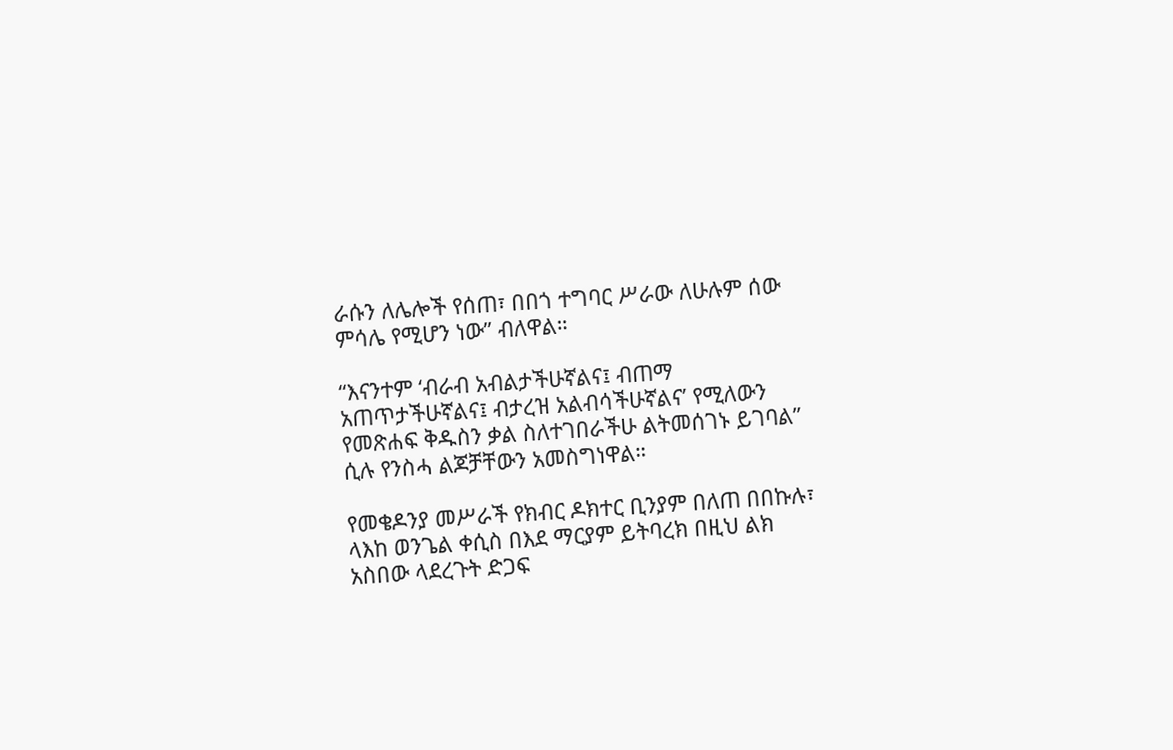ራሱን ለሌሎች የሰጠ፣ በበጎ ተግባር ሥራው ለሁሉም ሰው ምሳሌ የሚሆን ነው” ብለዋል።

“እናንተም ‘ብራብ አብልታችሁኛልና፤ ብጠማ አጠጥታችሁኛልና፤ ብታረዝ አልብሳችሁኛልና’ የሚለውን የመጽሐፍ ቅዱስን ቃል ስለተገበራችሁ ልትመሰገኑ ይገባል” ሲሉ የንስሓ ልጆቻቸውን አመስግነዋል።

የመቄዶንያ መሥራች የክብር ዶክተር ቢንያም በለጠ በበኩሉ፣ ላእከ ወንጌል ቀሲስ በእደ ማርያም ይትባረክ በዚህ ልክ አስበው ላደረጉት ድጋፍ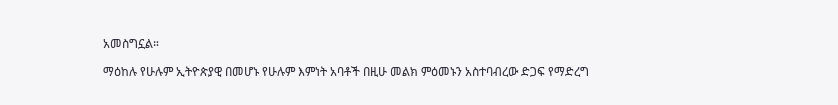አመስግኗል።

ማዕከሉ የሁሉም ኢትዮጵያዊ በመሆኑ የሁሉም እምነት አባቶች በዚሁ መልክ ምዕመኑን አስተባብረው ድጋፍ የማድረግ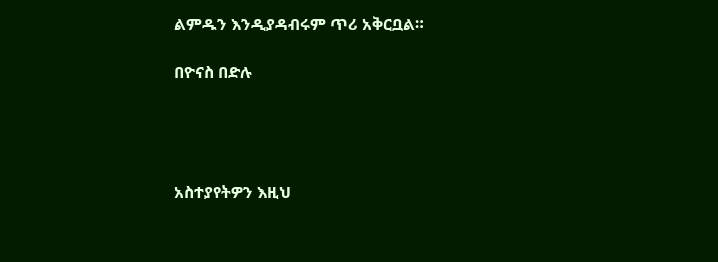ልምዱን እንዲያዳብሩም ጥሪ አቅርቧል።

በዮናስ በድሉ




አስተያየትዎን እዚህ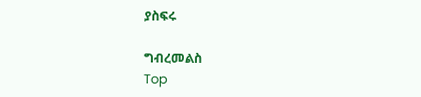ያስፍሩ

ግብረመልስ
Top